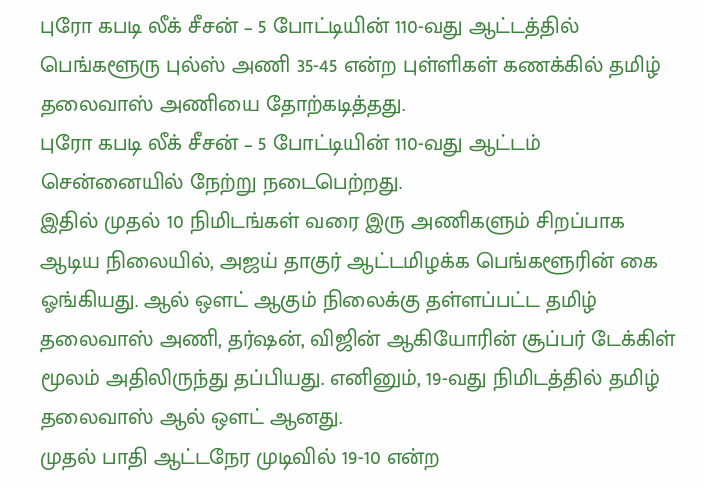புரோ கபடி லீக் சீசன் – 5 போட்டியின் 110-வது ஆட்டத்தில் பெங்களூரு புல்ஸ் அணி 35-45 என்ற புள்ளிகள் கணக்கில் தமிழ் தலைவாஸ் அணியை தோற்கடித்தது.
புரோ கபடி லீக் சீசன் – 5 போட்டியின் 110-வது ஆட்டம் சென்னையில் நேற்று நடைபெற்றது.
இதில் முதல் 10 நிமிடங்கள் வரை இரு அணிகளும் சிறப்பாக ஆடிய நிலையில், அஜய் தாகுர் ஆட்டமிழக்க பெங்களூரின் கை ஓங்கியது. ஆல் ஔட் ஆகும் நிலைக்கு தள்ளப்பட்ட தமிழ் தலைவாஸ் அணி, தர்ஷன், விஜின் ஆகியோரின் சூப்பர் டேக்கிள் மூலம் அதிலிருந்து தப்பியது. எனினும், 19-வது நிமிடத்தில் தமிழ் தலைவாஸ் ஆல் ஔட் ஆனது.
முதல் பாதி ஆட்டநேர முடிவில் 19-10 என்ற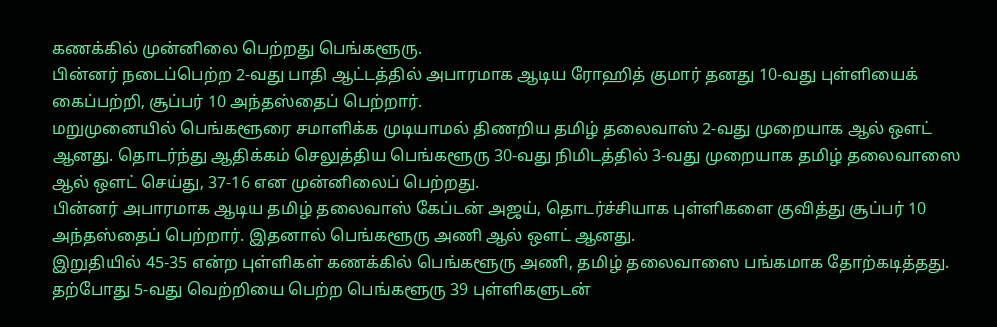கணக்கில் முன்னிலை பெற்றது பெங்களூரு.
பின்னர் நடைப்பெற்ற 2-வது பாதி ஆட்டத்தில் அபாரமாக ஆடிய ரோஹித் குமார் தனது 10-வது புள்ளியைக் கைப்பற்றி, சூப்பர் 10 அந்தஸ்தைப் பெற்றார்.
மறுமுனையில் பெங்களூரை சமாளிக்க முடியாமல் திணறிய தமிழ் தலைவாஸ் 2-வது முறையாக ஆல் ஔட் ஆனது. தொடர்ந்து ஆதிக்கம் செலுத்திய பெங்களூரு 30-வது நிமிடத்தில் 3-வது முறையாக தமிழ் தலைவாஸை ஆல் ஔட் செய்து, 37-16 என முன்னிலைப் பெற்றது.
பின்னர் அபாரமாக ஆடிய தமிழ் தலைவாஸ் கேப்டன் அஜய், தொடர்ச்சியாக புள்ளிகளை குவித்து சூப்பர் 10 அந்தஸ்தைப் பெற்றார். இதனால் பெங்களூரு அணி ஆல் ஔட் ஆனது.
இறுதியில் 45-35 என்ற புள்ளிகள் கணக்கில் பெங்களூரு அணி, தமிழ் தலைவாஸை பங்கமாக தோற்கடித்தது.
தற்போது 5-வது வெற்றியை பெற்ற பெங்களூரு 39 புள்ளிகளுடன்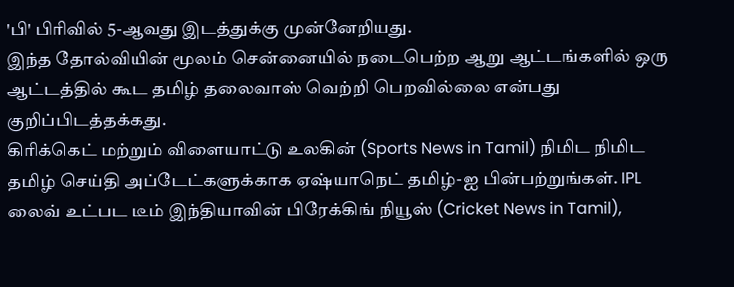'பி' பிரிவில் 5-ஆவது இடத்துக்கு முன்னேறியது.
இந்த தோல்வியின் மூலம் சென்னையில் நடைபெற்ற ஆறு ஆட்டங்களில் ஒரு ஆட்டத்தில் கூட தமிழ் தலைவாஸ் வெற்றி பெறவில்லை என்பது குறிப்பிடத்தக்கது.
கிரிக்கெட் மற்றும் விளையாட்டு உலகின் (Sports News in Tamil) நிமிட நிமிட தமிழ் செய்தி அப்டேட்களுக்காக ஏஷ்யாநெட் தமிழ்-ஐ பின்பற்றுங்கள். IPL லைவ் உட்பட டீம் இந்தியாவின் பிரேக்கிங் நியூஸ் (Cricket News in Tamil),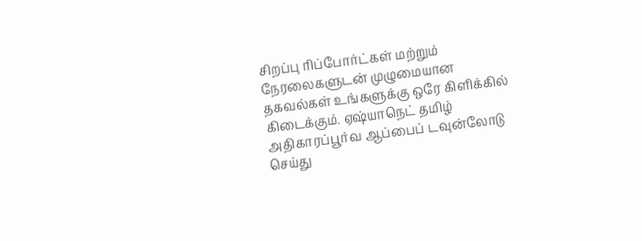சிறப்பு ரிப்போர்ட்கள் மற்றும் நேரலைகளுடன் முழுமையான தகவல்கள் உங்களுக்கு ஒரே கிளிக்கில் கிடைக்கும். ஏஷ்யாநெட் தமிழ் அதிகாரப்பூர்வ ஆப்பைப் டவுன்லோடு செய்து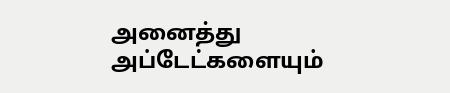அனைத்து அப்டேட்களையும்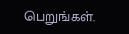பெறுங்கள்.